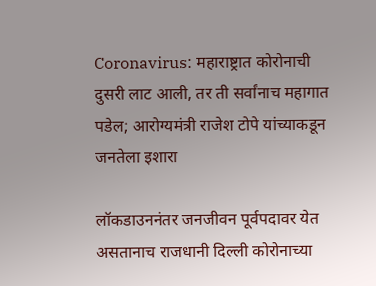Coronavirus: महाराष्ट्रात कोरोनाची दुसरी लाट आली, तर ती सर्वांनाच महागात पडेल; आरोग्यमंत्री राजेश टोपे यांच्याकडून जनतेला इशारा

लॉकडाउननंतर जनजीवन पूर्वपदावर येत असतानाच राजधानी दिल्ली कोरोनाच्या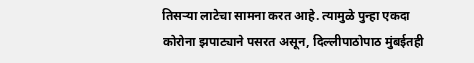तिसऱ्या लाटेचा सामना करत आहे. त्यामुळे पुन्हा एकदा कोरोना झपाट्याने पसरत असून, दिल्लीपाठोपाठ मुंबईतही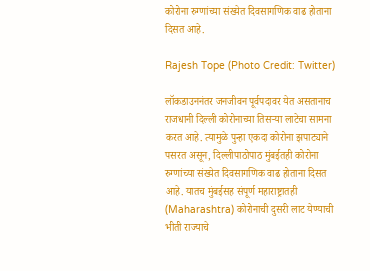कोरोना रुग्णांच्या संख्येत दिवसागणिक वाढ होताना दिसत आहे.

Rajesh Tope (Photo Credit: Twitter)

लॉकडाउननंतर जनजीवन पूर्वपदावर येत असतानाच राजधानी दिल्ली कोरोनाच्या तिसऱ्या लाटेचा सामना करत आहे. त्यामुळे पुन्हा एकदा कोरोना झपाट्याने पसरत असून, दिल्लीपाठोपाठ मुंबईतही कोरोना रुग्णांच्या संख्येत दिवसागणिक वाढ होताना दिसत आहे. यातच मुंबईसह संपूर्ण महाराष्ट्रातही (Maharashtra) कोरोनाची दुसरी लाट येण्याची भीती राज्याचे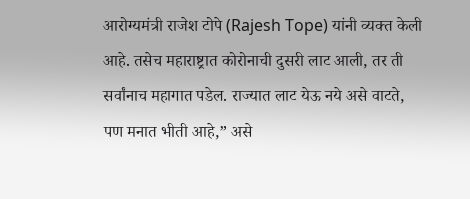आरोग्यमंत्री राजेश टोपे (Rajesh Tope) यांनी व्यक्त केली आहे. तसेच महाराष्ट्रात कोरोनाची दुसरी लाट आली, तर ती सर्वांनाच महागात पडेल. राज्यात लाट येऊ नये असे वाटते, पण मनात भीती आहे,” असे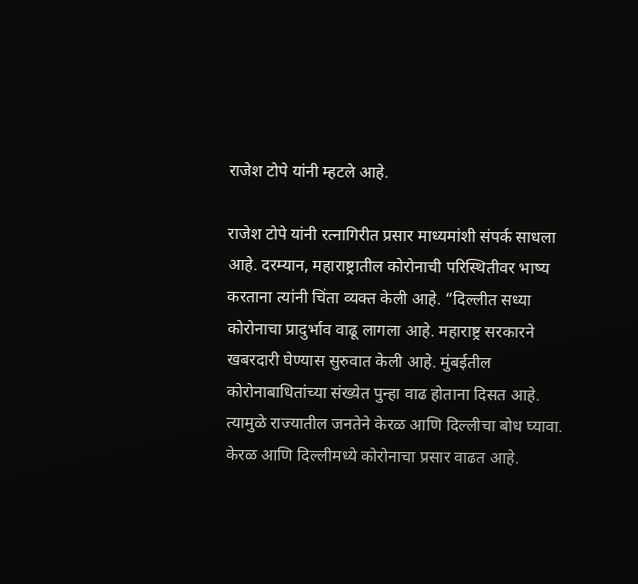राजेश टोपे यांनी म्हटले आहे.

राजेश टोपे यांनी रत्नागिरीत प्रसार माध्यमांशी संपर्क साधला आहे. दरम्यान, महाराष्ट्रातील कोरोनाची परिस्थितीवर भाष्य करताना त्यांनी चिंता व्यक्त केली आहे. “दिल्लीत सध्या कोरोनाचा प्रादुर्भाव वाढू लागला आहे. महाराष्ट्र सरकारने खबरदारी घेण्यास सुरुवात केली आहे. मुंबईतील कोरोनाबाधितांच्या संख्येत पुन्हा वाढ होताना दिसत आहे. त्यामुळे राज्यातील जनतेने केरळ आणि दिल्लीचा बोध घ्यावा. केरळ आणि दिल्लीमध्ये कोरोनाचा प्रसार वाढत आहे.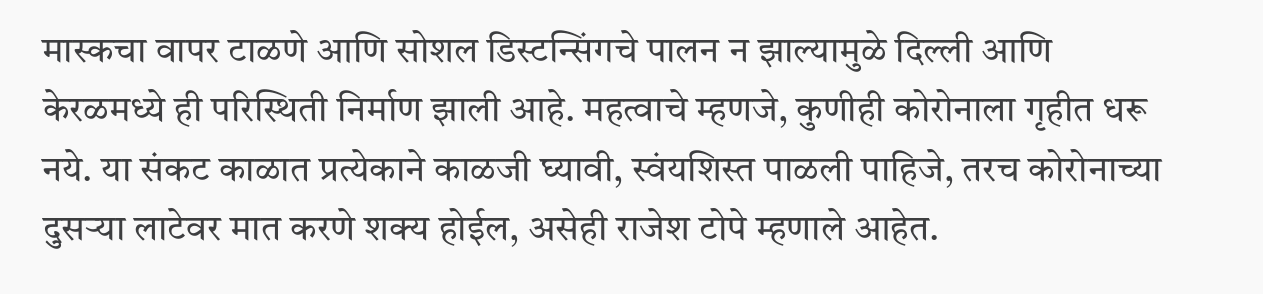मास्कचा वापर टाळणे आणि सोशल डिस्टन्सिंगचे पालन न झाल्यामुळे दिल्ली आणि केरळमध्ये ही परिस्थिती निर्माण झाली आहे. महत्वाचे म्हणजे, कुणीही कोरोनाला गृहीत धरू नये. या संकट काळात प्रत्येकाने काळजी घ्यावी, स्वंयशिस्त पाळली पाहिजे, तरच कोरोनाच्या दुसऱ्या लाटेवर मात करणे शक्य होईल, असेही राजेश टोपे म्हणाले आहेत.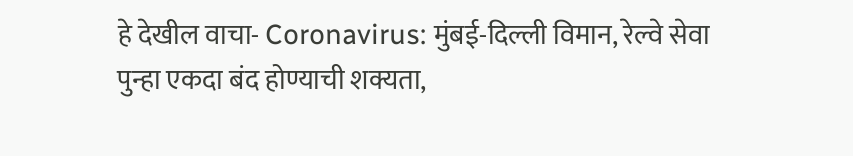हे देखील वाचा- Coronavirus: मुंबई-दिल्ली विमान, रेल्वे सेवा पुन्हा एकदा बंद होण्याची शक्यता,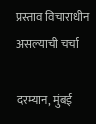प्रस्ताव विचाराधीन असल्याची चर्चा

दरम्यान, मुंबई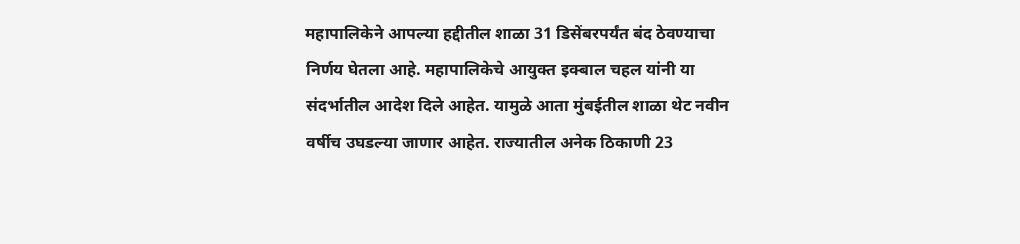महापालिकेने आपल्या हद्दीतील शाळा 31 डिसेंबरपर्यंत बंद ठेवण्याचा निर्णय घेतला आहे. महापालिकेचे आयुक्त इक्बाल चहल यांनी या संदर्भातील आदेश दिले आहेत. यामुळे आता मुंबईतील शाळा थेट नवीन वर्षीच उघडल्या जाणार आहेत. राज्यातील अनेक ठिकाणी 23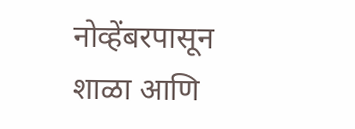नोव्हेंबरपासून शाळा आणि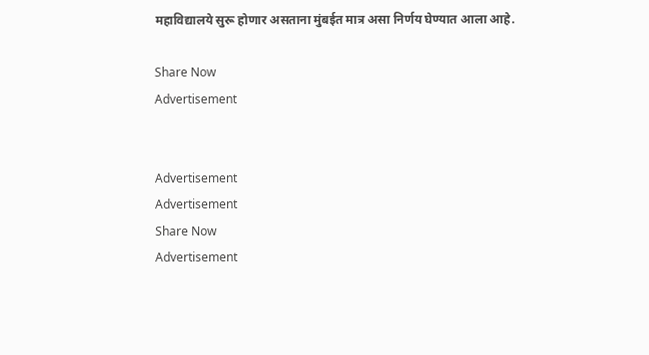महाविद्यालये सुरू होणार असताना मुंबईत मात्र असा निर्णय घेण्यात आला आहे.

Share Now
Advertisement


Advertisement
Advertisement
Share Now
Advertisement